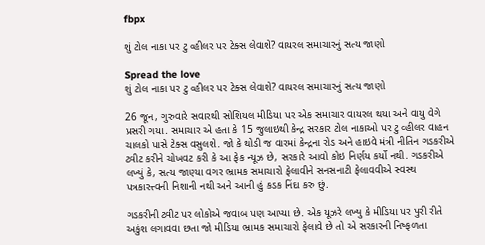fbpx

શું ટોલ નાકા પર ટુ વ્હીલર પર ટેક્સ લેવાશે? વાયરલ સમાચારનું સત્ય જાણો

Spread the love
શું ટોલ નાકા પર ટુ વ્હીલર પર ટેક્સ લેવાશે? વાયરલ સમાચારનું સત્ય જાણો

26 જૂન, ગુરુવારે સવારથી સોશિયલ મીડિયા પર એક સમાચાર વાયરલ થયા અને વાયુ વેગે પ્રસરી ગયા. સમાચાર એ હતા કે 15 જુલાઇથી કેન્દ્ર સરકાર ટોલ નાકાઓ પર ટુ વ્હીલર વાહન ચાલકો પાસે ટેક્સ વસુલશે. જો કે થોડી જ વારમાં કેન્દ્રના રોડ અને હાઇવે મંત્રી નીતિન ગડકરીએ ટ્વીટ કરીને ચોખવટ કરી કે આ ફેક ન્યૂઝ છે, સરકારે આવો કોઇ નિર્ણય કર્યો નથી. ગડકરીએ લખ્યું કે, સત્ય જાણ્યા વગર ભ્રામક સમાચારો ફેલાવીને સનસનાટી ફેલાવવીએ સ્વસ્થ પત્રકારત્ત્વની નિશાની નથી અને આની હું કડક નિંદા કરુ છું.

ગડકરીની ટ્વીટ પર લોકોએ જવાબ પણ આપ્યા છે. એક યૂઝરે લખ્યુ કે મીડિયા પર પુરી રીતે અકુંશ લગાવવા છતા જો મીડિયા ભ્રામક સમાચારો ફેલાવે છે તો એ સરકારની નિષ્ફળતા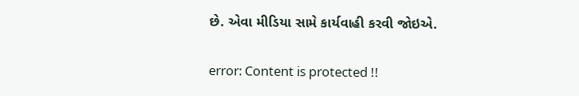છે. એવા મીડિયા સામે કાર્યવાહી કરવી જોઇએ.

error: Content is protected !!